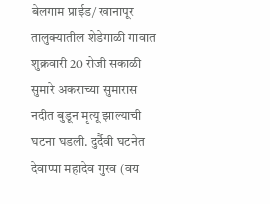बेलगाम प्राईड/ खानापूर तालुक्यातील शेडेगाळी गावात शुक्रवारी 20 रोजी सकाळी सुमारे अकराच्या सुमारास नदीत बुडून मृत्यू झाल्याची घटना घडली. दुर्दैवी घटनेत देवाप्पा महादेव गुरव (वय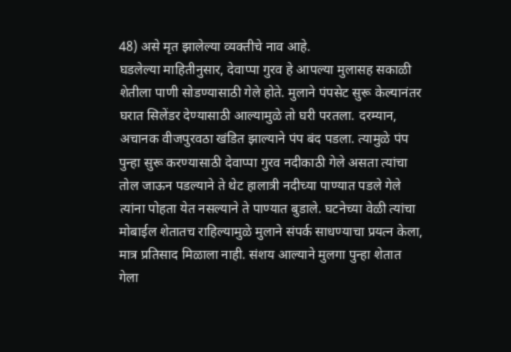48) असे मृत झालेल्या व्यक्तीचे नाव आहे.
घडलेल्या माहितीनुसार, देवाप्पा गुरव हे आपल्या मुलासह सकाळी शेतीला पाणी सोडण्यासाठी गेले होते. मुलाने पंपसेट सुरू केल्यानंतर घरात सिलेंडर देण्यासाठी आल्यामुळे तो घरी परतला. दरम्यान, अचानक वीजपुरवठा खंडित झाल्याने पंप बंद पडला. त्यामुळे पंप पुन्हा सुरू करण्यासाठी देवाप्पा गुरव नदीकाठी गेले असता त्यांचा तोल जाऊन पडल्याने ते थेट हालात्री नदीच्या पाण्यात पडले गेले
त्यांना पोहता येत नसल्याने ते पाण्यात बुडाले. घटनेच्या वेळी त्यांचा मोबाईल शेतातच राहिल्यामुळे मुलाने संपर्क साधण्याचा प्रयत्न केला, मात्र प्रतिसाद मिळाला नाही. संशय आल्याने मुलगा पुन्हा शेतात गेला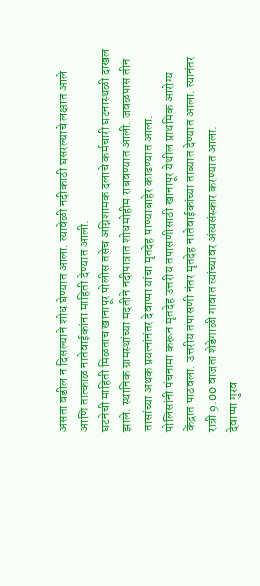असता वडील न दिसल्याने शोध घेण्यात आला. त्यावेळी नदीकाठी घसरल्याचे लक्षात आले आणि तात्काळ नातेवाईकांना माहिती देण्यात आली.
घटनेची माहिती मिळताच खानापूर पोलीस तसेच अग्निशामक दलाचे कर्मचारी घटनास्थळी दाखल झाले. स्थानिक ग्रामस्थांच्या मदतीने नदीपात्रात शोधमोहीम राबवण्यात आली. जवळपास तीन तासांच्या अथक प्रयत्नांनंतर देवाप्पा यांचा मृतदेह पाण्याबाहेर काढण्यात आला.
पोलिसांनी पंचनामा करून मृतदेह उत्तरीय तपासणीसाठी खानापूर येथील प्राथमिक आरोग्य केंद्रात पाठवला. उत्तरीय तपासणी नंतर मृतदेह नातेवाईकांच्या ताब्यात देण्यात आला. त्यानंतर रात्री 9.00 वाजता शेडेगाळी गावात त्यांच्यावर अंत्यसंस्कार करण्यात आला.
देवाप्पा गुरव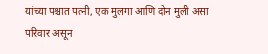यांच्या पश्चात पत्नी, एक मुलगा आणि दोन मुली असा परिवार असून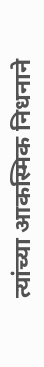त्यांच्या आकस्मिक निधनाने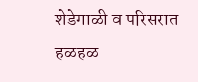शेडेगाळी व परिसरात हळहळ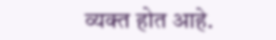व्यक्त होत आहे.